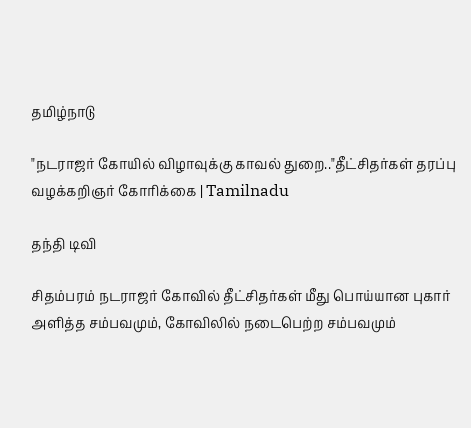தமிழ்நாடு

"நடராஜர் கோயில் விழாவுக்கு காவல் துறை.."தீட்சிதர்கள் தரப்பு வழக்கறிஞர் கோரிக்கை | Tamilnadu

தந்தி டிவி

சிதம்பரம் நடராஜர் கோவில் தீட்சிதர்கள் மீது பொய்யான புகார் அளித்த சம்பவமும், கோவிலில் நடைபெற்ற சம்பவமும்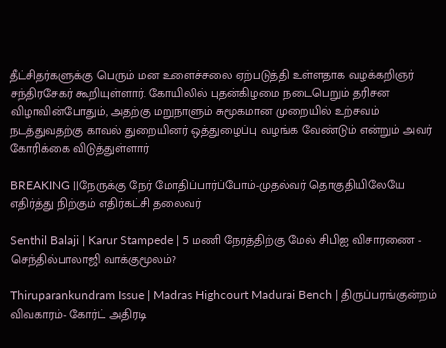தீட்சிதர்களுக்கு பெரும் மன உளைச்சலை ஏற்படுத்தி உள்ளதாக வழக்கறிஞர் சந்திரசேகர் கூறியுள்ளார். கோயிலில் புதன்கிழமை நடைபெறும் தரிசன விழாவின்போதும், அதற்கு மறுநாளும் சுமூகமான முறையில் உற்சவம் நடத்துவதற்கு காவல் துறையினர் ஒத்துழைப்பு வழங்க வேண்டும் என்றும் அவர் கோரிக்கை விடுத்துள்ளார்

BREAKING ||நேருக்கு நேர் மோதிப்பார்ப்போம்-முதல்வர் தொகுதியிலேயே எதிர்த்து நிற்கும் எதிர்கட்சி தலைவர்

Senthil Balaji | Karur Stampede | 5 மணி நேரத்திற்கு மேல் சிபிஐ விசாரணை - செந்தில்பாலாஜி வாக்குமூலம்?

Thiruparankundram Issue | Madras Highcourt Madurai Bench | திருப்பரங்குன்றம் விவகாரம்- கோர்ட் அதிரடி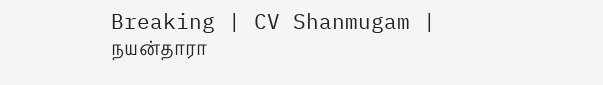Breaking | CV Shanmugam | நயன்தாரா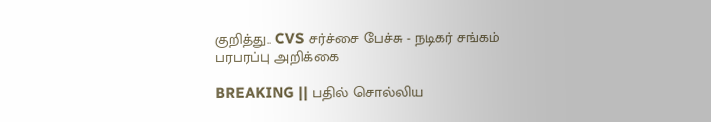குறித்து.. CVS சர்ச்சை பேச்சு - நடிகர் சங்கம் பரபரப்பு அறிக்கை

BREAKING || பதில் சொல்லிய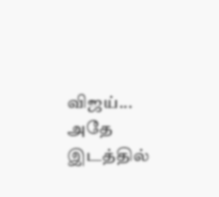விஜய்... அதே இடத்தில்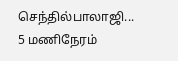செந்தில்பாலாஜி... 5 மணிநேரம்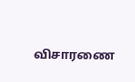விசாரணை